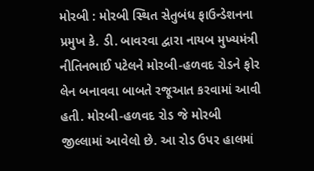મોરબી : મોરબી સ્થિત સેતુબંધ ફાઉન્ડેશનના પ્રમુખ કે. ડી. બાવરવા દ્વારા નાયબ મુખ્યમંત્રી નીતિનભાઈ પટેલને મોરબી-હળવદ રોડને ફોર લેન બનાવવા બાબતે રજૂઆત કરવામાં આવી હતી. મોરબી-હળવદ રોડ જે મોરબી જીલ્લામાં આવેલો છે. આ રોડ ઉપર હાલમાં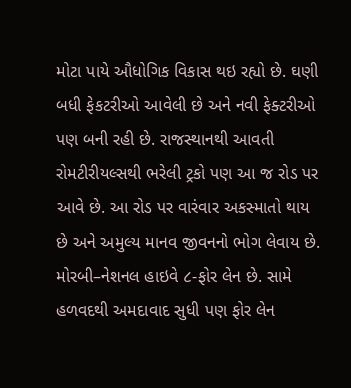મોટા પાયે ઔધોગિક વિકાસ થઇ રહ્યો છે. ઘણી બધી ફેકટરીઓ આવેલી છે અને નવી ફેક્ટરીઓ પણ બની રહી છે. રાજસ્થાનથી આવતી રોમટીરીયલ્સથી ભરેલી ટ્રકો પણ આ જ રોડ પર આવે છે. આ રોડ પર વારંવાર અકસ્માતો થાય છે અને અમુલ્ય માનવ જીવનનો ભોગ લેવાય છે. મોરબી–નેશનલ હાઇવે ૮-ફોર લેન છે. સામે હળવદથી અમદાવાદ સુધી પણ ફોર લેન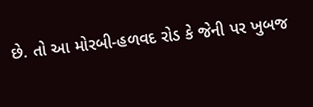છે. તો આ મોરબી-હળવદ રોડ કે જેની પર ખુબજ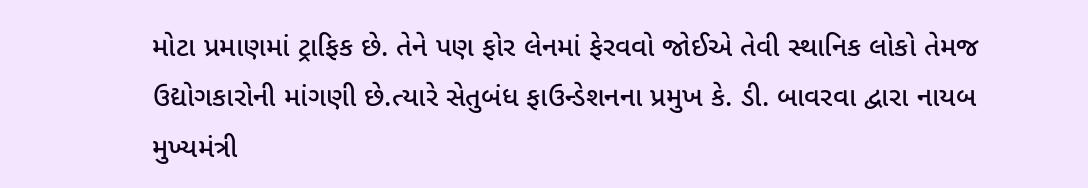મોટા પ્રમાણમાં ટ્રાફિક છે. તેને પણ ફોર લેનમાં ફેરવવો જોઈએ તેવી સ્થાનિક લોકો તેમજ ઉદ્યોગકારોની માંગણી છે.ત્યારે સેતુબંધ ફાઉન્ડેશનના પ્રમુખ કે. ડી. બાવરવા દ્વારા નાયબ મુખ્યમંત્રી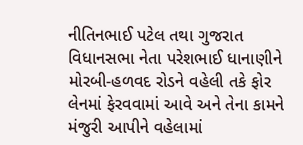નીતિનભાઈ પટેલ તથા ગુજરાત વિધાનસભા નેતા પરેશભાઈ ધાનાણીને મોરબી-હળવદ રોડને વહેલી તકે ફોર લેનમાં ફેરવવામાં આવે અને તેના કામને મંજુરી આપીને વહેલામાં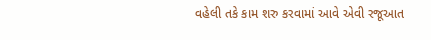વહેલી તકે કામ શરુ કરવામાં આવે એવી રજૂઆત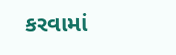કરવામાં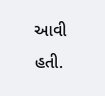આવી હતી.